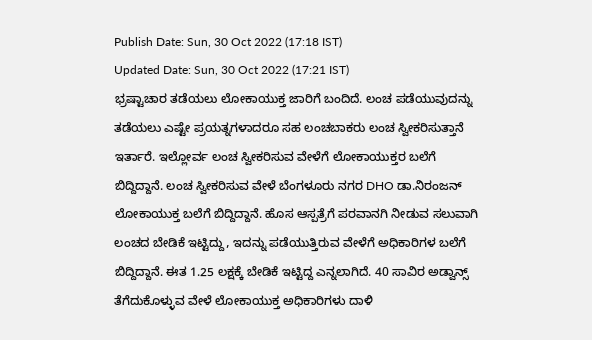Publish Date: Sun, 30 Oct 2022 (17:18 IST)
Updated Date: Sun, 30 Oct 2022 (17:21 IST)
ಭ್ರಷ್ಟಾಚಾರ ತಡೆಯಲು ಲೋಕಾಯುಕ್ತ ಜಾರಿಗೆ ಬಂದಿದೆ. ಲಂಚ ಪಡೆಯುವುದನ್ನು ತಡೆಯಲು ಎಷ್ಟೇ ಪ್ರಯತ್ನಗಳಾದರೂ ಸಹ ಲಂಚಬಾಕರು ಲಂಚ ಸ್ವೀಕರಿಸುತ್ತಾನೆ ಇರ್ತಾರೆ. ಇಲ್ಲೋರ್ವ ಲಂಚ ಸ್ವೀಕರಿಸುವ ವೇಳೆಗೆ ಲೋಕಾಯುಕ್ತರ ಬಲೆಗೆ ಬಿದ್ದಿದ್ದಾನೆ. ಲಂಚ ಸ್ವೀಕರಿಸುವ ವೇಳೆ ಬೆಂಗಳೂರು ನಗರ DHO ಡಾ.ನಿರಂಜನ್ ಲೋಕಾಯುಕ್ತ ಬಲೆಗೆ ಬಿದ್ದಿದ್ದಾನೆ. ಹೊಸ ಆಸ್ಪತ್ರೆಗೆ ಪರವಾನಗಿ ನೀಡುವ ಸಲುವಾಗಿ ಲಂಚದ ಬೇಡಿಕೆ ಇಟ್ಟಿದ್ದು, ಇದನ್ನು ಪಡೆಯುತ್ತಿರುವ ವೇಳೆಗೆ ಅಧಿಕಾರಿಗಳ ಬಲೆಗೆ ಬಿದ್ದಿದ್ದಾನೆ. ಈತ 1.25 ಲಕ್ಷಕ್ಕೆ ಬೇಡಿಕೆ ಇಟ್ಟಿದ್ದ ಎನ್ನಲಾಗಿದೆ. 40 ಸಾವಿರ ಅಡ್ವಾನ್ಸ್ ತೆಗೆದುಕೊಳ್ಳುವ ವೇಳೆ ಲೋಕಾಯುಕ್ತ ಅಧಿಕಾರಿಗಳು ದಾಳಿ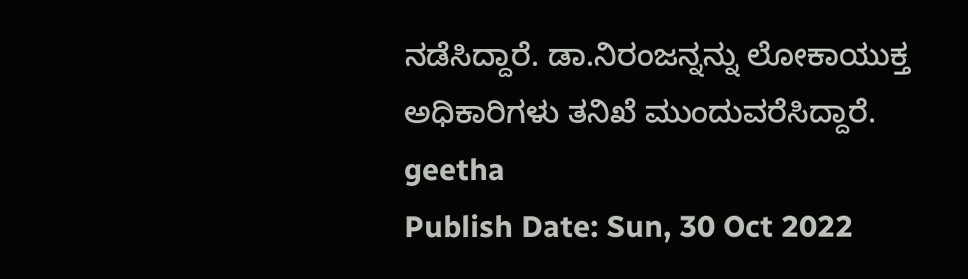ನಡೆಸಿದ್ದಾರೆ. ಡಾ.ನಿರಂಜನ್ನನ್ನು ಲೋಕಾಯುಕ್ತ ಅಧಿಕಾರಿಗಳು ತನಿಖೆ ಮುಂದುವರೆಸಿದ್ದಾರೆ.
geetha
Publish Date: Sun, 30 Oct 2022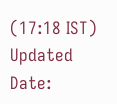(17:18 IST)
Updated Date: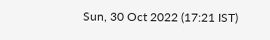Sun, 30 Oct 2022 (17:21 IST)